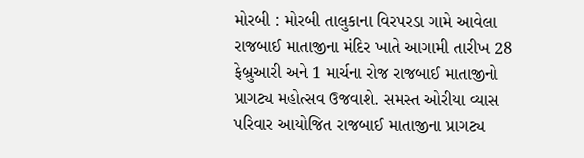મોરબી : મોરબી તાલુકાના વિરપરડા ગામે આવેલા રાજબાઈ માતાજીના મંદિર ખાતે આગામી તારીખ 28 ફેબ્રુઆરી અને 1 માર્ચના રોજ રાજબાઈ માતાજીનો પ્રાગટ્ય મહોત્સવ ઉજવાશે. સમસ્ત ઓરીયા વ્યાસ પરિવાર આયોજિત રાજબાઈ માતાજીના પ્રાગટ્ય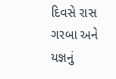દિવસે રાસ ગરબા અને યજ્ઞનું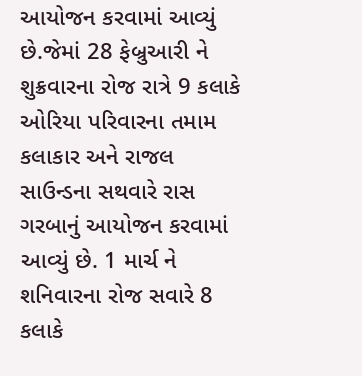આયોજન કરવામાં આવ્યું છે.જેમાં 28 ફેબ્રુઆરી ને શુક્રવારના રોજ રાત્રે 9 કલાકે ઓરિયા પરિવારના તમામ કલાકાર અને રાજલ સાઉન્ડના સથવારે રાસ ગરબાનું આયોજન કરવામાં આવ્યું છે. 1 માર્ચ ને શનિવારના રોજ સવારે 8 કલાકે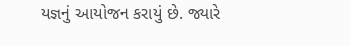યજ્ઞનું આયોજન કરાયું છે. જ્યારે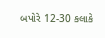બપોરે 12-30 કલાકે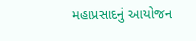મહાપ્રસાદનું આયોજન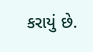કરાયું છે.